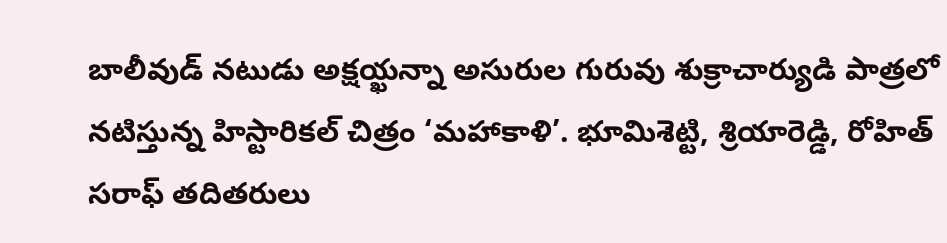బాలీవుడ్ నటుడు అక్షయ్ఖన్నా అసురుల గురువు శుక్రాచార్యుడి పాత్రలో నటిస్తున్న హిస్టారికల్ చిత్రం ‘మహాకాళి’. భూమిశెట్టి, శ్రియారెడ్డి, రోహిత్ సరాఫ్ తదితరులు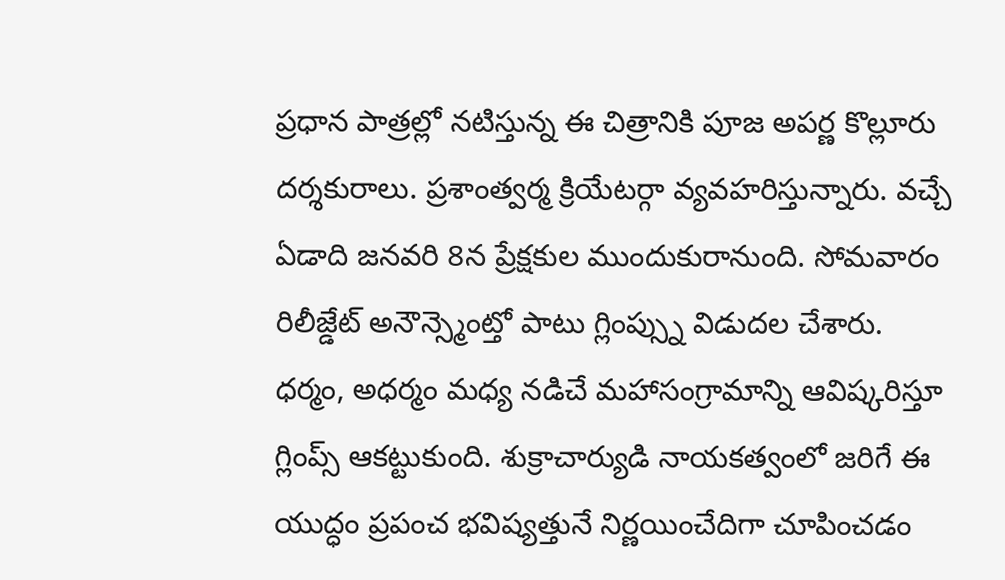ప్రధాన పాత్రల్లో నటిస్తున్న ఈ చిత్రానికి పూజ అపర్ణ కొల్లూరు దర్శకురాలు. ప్రశాంత్వర్మ క్రియేటర్గా వ్యవహరిస్తున్నారు. వచ్చే ఏడాది జనవరి 8న ప్రేక్షకుల ముందుకురానుంది. సోమవారం రిలీజ్డేట్ అనౌన్స్మెంట్తో పాటు గ్లింప్స్ను విడుదల చేశారు.
ధర్మం, అధర్మం మధ్య నడిచే మహాసంగ్రామాన్ని ఆవిష్కరిస్తూ గ్లింప్స్ ఆకట్టుకుంది. శుక్రాచార్యుడి నాయకత్వంలో జరిగే ఈ యుద్ధం ప్రపంచ భవిష్యత్తునే నిర్ణయించేదిగా చూపించడం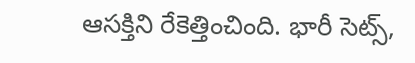ఆసక్తిని రేకెత్తించింది. భారీ సెట్స్,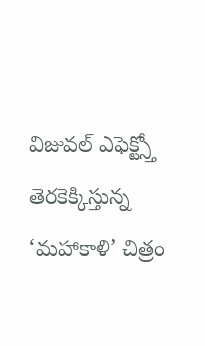విజువల్ ఎఫెక్ట్స్తో తెరకెక్కిస్తున్న ‘మహాకాళి’ చిత్రం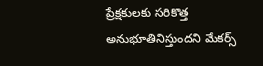ప్రేక్షకులకు సరికొత్త అనుభూతినిస్తుందని మేకర్స్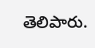తెలిపారు.